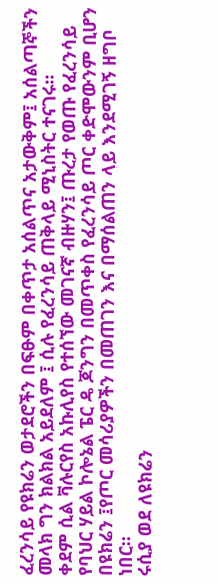ፈረንሳይ የዩክሬን ወታደሮችን በፍፁም በቀጥታ አሰልጥና አታውቅም፤ አሰልጣኞችን መላክ ግን ክልክል አይደለም ፤ ሲሉ የፈረንሳይ ጠቅላይ ሚኒስትር ተናገሩ።
ቀደም ሲል ቫሉርየስ አኩሊየስ የተሰኘው መገናኛ ብዙሃን፤ ጡረታ የወጡ የፈረንሳይ የባህር ሃይል ኮሎኔል ፔር ዴ ጆንግን በመጥቀስ የፈረንሳይ ጦር ቀድሞውንም ቢሆን በዩክሬን ፤የጦር መሳሪያዎችን በመጠገን እና በማሰልጠን ላይ እንደሚገኝ ዘግቦ ነበር።
ሩሲያ ወደ ለዩክሬን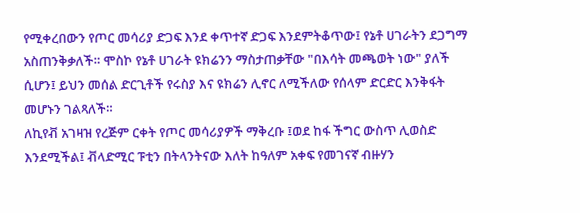የሚቀረበውን የጦር መሳሪያ ድጋፍ እንደ ቀጥተኛ ድጋፍ እንደምትቆጥው፤ የኔቶ ሀገራትን ደጋግማ አስጠንቅቃለች። ሞስኮ የኔቶ ሀገራት ዩክሬንን ማስታጠቃቸው "በእሳት መጫወት ነው" ያለች ሲሆን፤ ይህን መሰል ድርጊቶች የሩስያ እና ዩክሬን ሊኖር ለሚችለው የሰላም ድርድር እንቅፋት መሆኑን ገልጻለች።
ለኪየቭ አገዛዝ የረጅም ርቀት የጦር መሳሪያዎች ማቅረቡ ፤ወደ ከፋ ችግር ውስጥ ሊወስድ እንደሚችል፤ ቭላድሚር ፑቲን በትላንትናው እለት ከዓለም አቀፍ የመገናኛ ብዙሃን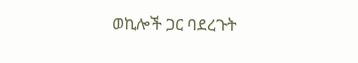ወኪሎች ጋር ባደረጉት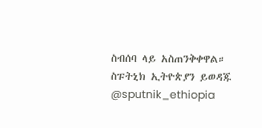ስብሰባ ላይ አስጠንቅቀዋል።
ስፑትኒክ ኢትዮጵያን ይወዳጁ @sputnik_ethiopia